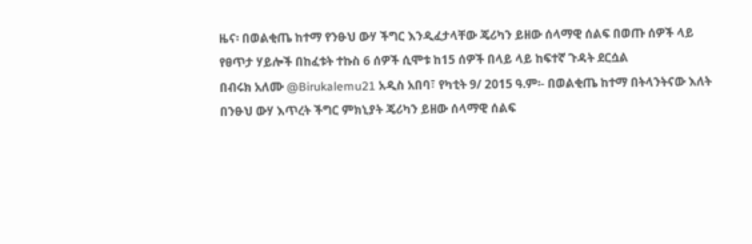ዜና፡ በወልቂጤ ከተማ የንፁህ ውሃ ችግር እንዲፈታላቸው ጄሪካን ይዘው ሰላማዊ ሰልፍ በወጡ ሰዎች ላይ የፀጥታ ሃይሎች በከፈቱት ተኩስ 6 ሰዎች ሲሞቱ ከ15 ሰዎች በላይ ላይ ከፍተኛ ጉዳት ደርሷል
በብሩክ አለሙ @Birukalemu21 አዲስ አበባ፣ የካቲት 9/ 2015 ዓ.ም፡- በወልቂጤ ከተማ በትላንትናው እለት በንፁህ ውሃ እጥረት ችግር ምክኒያት ጄሪካን ይዘው ሰላማዊ ሰልፍ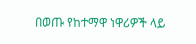በወጡ የከተማዋ ነዋሪዎች ላይ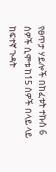የፀጥታ ሃይሎች በከፈቱት ተኩስ 6 ሰዎች ሲሞቱ ከ15 ሰዎች በላይ ላይ ከፍተኛ ጉዳት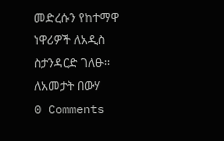መድረሱን የከተማዋ ነዋሪዎች ለአዲስ ስታንዳርድ ገለፁ፡፡ ለአመታት በውሃ
0 Comments